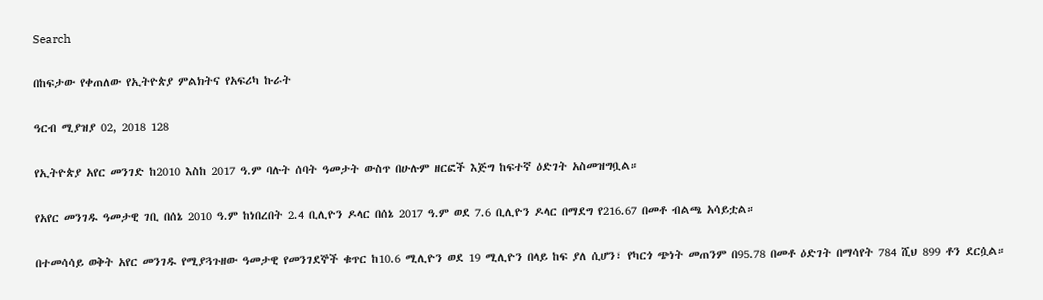Search

በከፍታው የቀጠለው የኢትዮጵያ ምልክትና የአፍሪካ ኩራት

ዓርብ ሚያዝያ 02, 2018 128

የኢትዮጵያ አየር መንገድ ከ2010 እስከ 2017 ዓ.ም ባሉት ሰባት ዓመታት ውስጥ በሁሉም ዘርፎች እጅግ ከፍተኛ ዕድገት አስመዝግቧል።

የአየር መንገዱ ዓመታዊ ገቢ በሰኔ 2010 ዓ.ም ከነበረበት 2.4 ቢሊዮን ዶላር በሰኔ 2017 ዓ.ም ወደ 7.6 ቢሊዮን ዶላር በማደግ የ216.67 በመቶ ብልጫ አሳይቷል።

በተመሳሳይ ወቅት አየር መንገዱ የሚያጓጉዘው ዓመታዊ የመንገደኞች ቁጥር ከ10.6 ሚሊዮን ወደ 19 ሚሊዮን በላይ ከፍ ያለ ሲሆን፣ የካርጎ ጭነት መጠንም በ95.78 በመቶ ዕድገት በማሳየት 784 ሺህ 899 ቶን ደርሷል።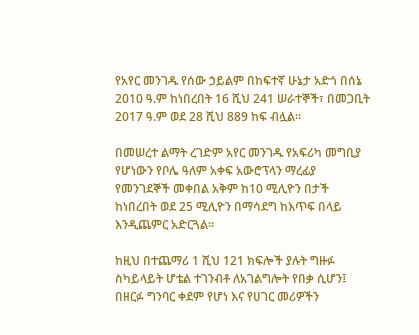የአየር መንገዱ የሰው ኃይልም በከፍተኛ ሁኔታ አድጎ በሰኔ 2010 ዓ.ም ከነበረበት 16 ሺህ 241 ሠራተኞች፣ በመጋቢት 2017 ዓ.ም ወደ 28 ሺህ 889 ከፍ ብሏል።

በመሠረተ ልማት ረገድም አየር መንገዱ የአፍሪካ መግቢያ የሆነውን የቦሌ ዓለም አቀፍ አውሮፕላን ማረፊያ የመንገደኞች መቀበል አቅም ከ10 ሚሊዮን በታች ከነበረበት ወደ 25 ሚሊዮን በማሳደግ ከእጥፍ በላይ እንዲጨምር አድርጓል።

ከዚህ በተጨማሪ 1 ሺህ 121 ክፍሎች ያሉት ግዙፉ ስካይላይት ሆቴል ተገንብቶ ለአገልግሎት የበቃ ሲሆን፤ በዘርፉ ግንባር ቀደም የሆነ እና የሀገር መሪዎችን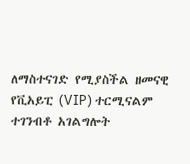ለማስተናገድ የሚያስችል ዘመናዊ የቪአይፒ (VIP) ተርሚናልም ተገንብቶ አገልግሎት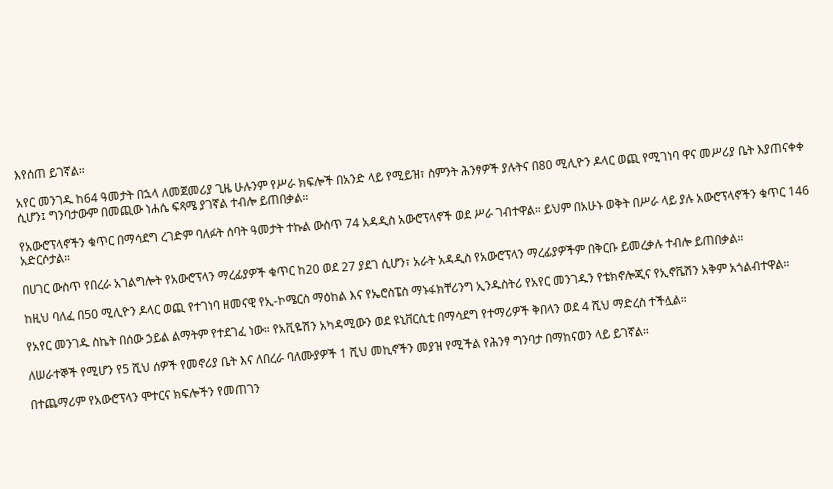እየሰጠ ይገኛል።

አየር መንገዱ ከ64 ዓመታት በኋላ ለመጀመሪያ ጊዜ ሁሉንም የሥራ ክፍሎች በአንድ ላይ የሚይዝ፣ ስምንት ሕንፃዎች ያሉትና በ80 ሚሊዮን ዶላር ወጪ የሚገነባ ዋና መሥሪያ ቤት እያጠናቀቀ ሲሆን፤ ግንባታውም በመጪው ነሐሴ ፍጻሜ ያገኛል ተብሎ ይጠበቃል።

የአውሮፕላኖችን ቁጥር በማሳደግ ረገድም ባለፉት ሰባት ዓመታት ተኩል ውስጥ 74 አዳዲስ አውሮፕላኖች ወደ ሥራ ገብተዋል። ይህም በአሁኑ ወቅት በሥራ ላይ ያሉ አውሮፕላኖችን ቁጥር 146 አድርሶታል።

በሀገር ውስጥ የበረራ አገልግሎት የአውሮፕላን ማረፊያዎች ቁጥር ከ20 ወደ 27 ያደገ ሲሆን፣ አራት አዳዲስ የአውሮፕላን ማረፊያዎችም በቅርቡ ይመረቃሉ ተብሎ ይጠበቃል።

ከዚህ ባለፈ በ50 ሚሊዮን ዶላር ወጪ የተገነባ ዘመናዊ የኢ-ኮሜርስ ማዕከል እና የኤሮስፔስ ማኑፋክቸሪንግ ኢንዱስትሪ የአየር መንገዱን የቴክኖሎጂና የኢኖቬሽን አቅም አጎልብተዋል።

የአየር መንገዱ ስኬት በሰው ኃይል ልማትም የተደገፈ ነው። የአቪዬሽን አካዳሚውን ወደ ዩኒቨርሲቲ በማሳደግ የተማሪዎች ቅበላን ወደ 4 ሺህ ማድረስ ተችሏል።

ለሠራተኞች የሚሆን የ5 ሺህ ሰዎች የመኖሪያ ቤት እና ለበረራ ባለሙያዎች 1 ሺህ መኪኖችን መያዝ የሚችል የሕንፃ ግንባታ በማከናወን ላይ ይገኛል።

በተጨማሪም የአውሮፕላን ሞተርና ክፍሎችን የመጠገን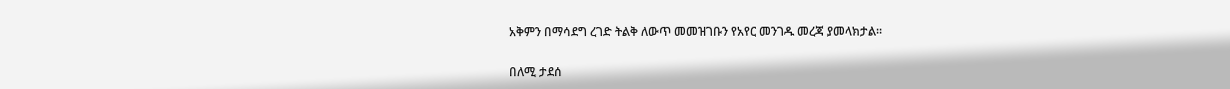አቅምን በማሳደግ ረገድ ትልቅ ለውጥ መመዝገቡን የአየር መንገዱ መረጃ ያመላክታል።

በለሚ ታደሰ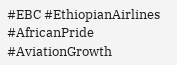#EBC #EthiopianAirlines #AfricanPride #AviationGrowth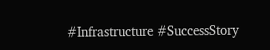#Infrastructure #SuccessStory